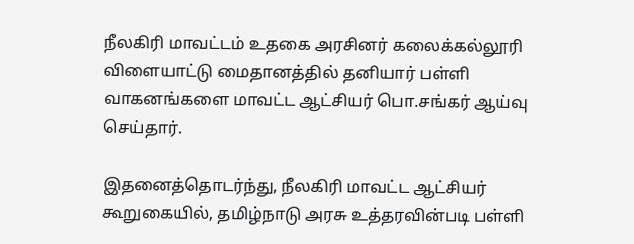நீலகிரி மாவட்டம் உதகை அரசினர் கலைக்கல்லூரி விளையாட்டு மைதானத்தில் தனியார் பள்ளி வாகனங்களை மாவட்ட ஆட்சியர் பொ.சங்கர் ஆய்வு செய்தார்.

இதனைத்தொடர்ந்து, நீலகிரி மாவட்ட ஆட்சியர் கூறுகையில், தமிழ்நாடு அரசு உத்தரவின்படி பள்ளி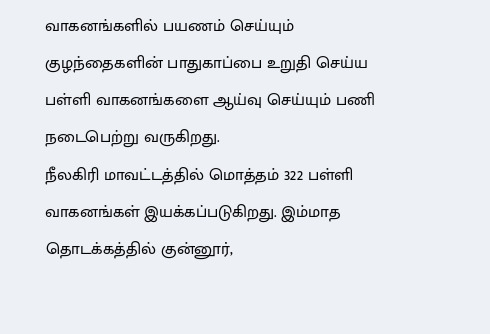வாகனங்களில் பயணம் செய்யும் குழந்தைகளின் பாதுகாப்பை உறுதி செய்ய பள்ளி வாகனங்களை ஆய்வு செய்யும் பணி நடைபெற்று வருகிறது.
நீலகிரி மாவட்டத்தில் மொத்தம் 322 பள்ளி வாகனங்கள் இயக்கப்படுகிறது. இம்மாத தொடக்கத்தில் குன்னூர்,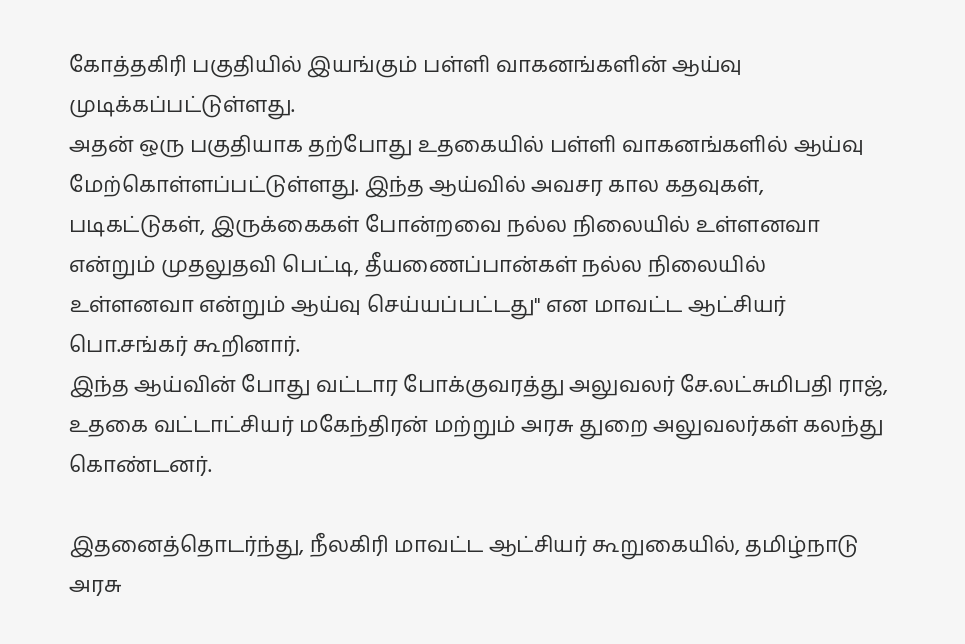கோத்தகிரி பகுதியில் இயங்கும் பள்ளி வாகனங்களின் ஆய்வு முடிக்கப்பட்டுள்ளது.
அதன் ஒரு பகுதியாக தற்போது உதகையில் பள்ளி வாகனங்களில் ஆய்வு மேற்கொள்ளப்பட்டுள்ளது. இந்த ஆய்வில் அவசர கால கதவுகள், படிகட்டுகள், இருக்கைகள் போன்றவை நல்ல நிலையில் உள்ளனவா என்றும் முதலுதவி பெட்டி, தீயணைப்பான்கள் நல்ல நிலையில் உள்ளனவா என்றும் ஆய்வு செய்யப்பட்டது" என மாவட்ட ஆட்சியர் பொ.சங்கர் கூறினார்.
இந்த ஆய்வின் போது வட்டார போக்குவரத்து அலுவலர் சே.லட்சுமிபதி ராஜ், உதகை வட்டாட்சியர் மகேந்திரன் மற்றும் அரசு துறை அலுவலர்கள் கலந்து கொண்டனர்.

இதனைத்தொடர்ந்து, நீலகிரி மாவட்ட ஆட்சியர் கூறுகையில், தமிழ்நாடு அரசு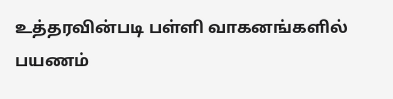உத்தரவின்படி பள்ளி வாகனங்களில் பயணம்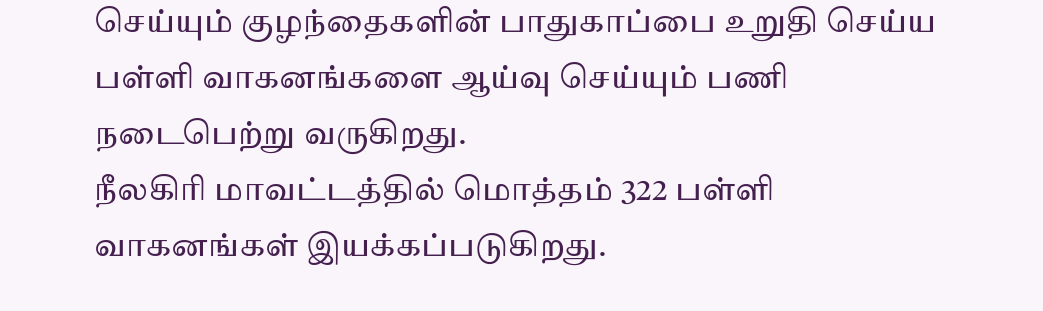செய்யும் குழந்தைகளின் பாதுகாப்பை உறுதி செய்ய பள்ளி வாகனங்களை ஆய்வு செய்யும் பணி நடைபெற்று வருகிறது.
நீலகிரி மாவட்டத்தில் மொத்தம் 322 பள்ளி வாகனங்கள் இயக்கப்படுகிறது.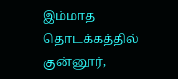இம்மாத தொடக்கத்தில் குன்னூர்,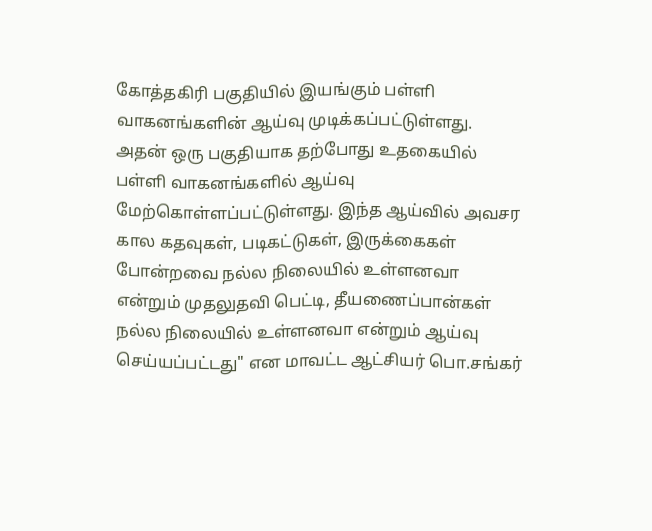கோத்தகிரி பகுதியில் இயங்கும் பள்ளி வாகனங்களின் ஆய்வு முடிக்கப்பட்டுள்ளது.
அதன் ஒரு பகுதியாக தற்போது உதகையில் பள்ளி வாகனங்களில் ஆய்வு மேற்கொள்ளப்பட்டுள்ளது. இந்த ஆய்வில் அவசர கால கதவுகள், படிகட்டுகள், இருக்கைகள் போன்றவை நல்ல நிலையில் உள்ளனவா என்றும் முதலுதவி பெட்டி, தீயணைப்பான்கள் நல்ல நிலையில் உள்ளனவா என்றும் ஆய்வு செய்யப்பட்டது" என மாவட்ட ஆட்சியர் பொ.சங்கர்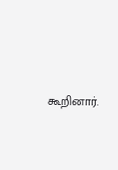கூறினார்.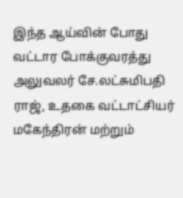இந்த ஆய்வின் போது வட்டார போக்குவரத்து அலுவலர் சே.லட்சுமிபதி ராஜ், உதகை வட்டாட்சியர் மகேந்திரன் மற்றும்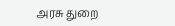அரசு துறை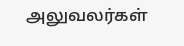அலுவலர்கள்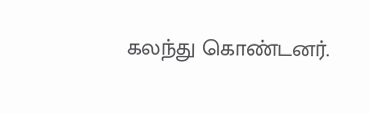கலந்து கொண்டனர்.